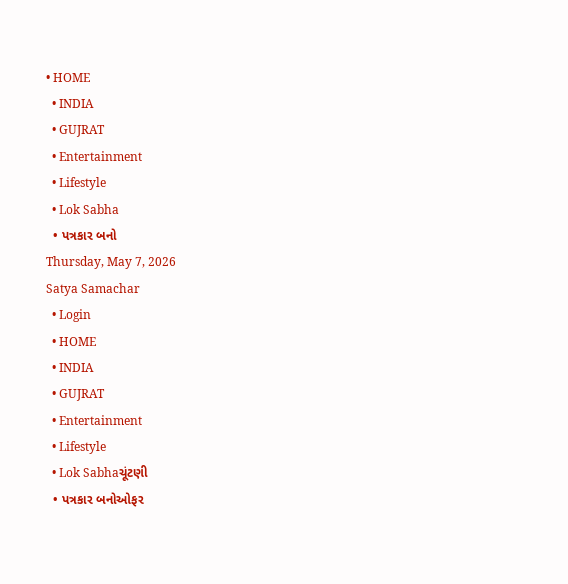• HOME
  • INDIA
  • GUJRAT
  • Entertainment
  • Lifestyle
  • Lok Sabha
  • પત્રકાર બનો
Thursday, May 7, 2026
Satya Samachar
  • Login
  • HOME
  • INDIA
  • GUJRAT
  • Entertainment
  • Lifestyle
  • Lok Sabhaચૂંટણી
  • પત્રકાર બનોઓફર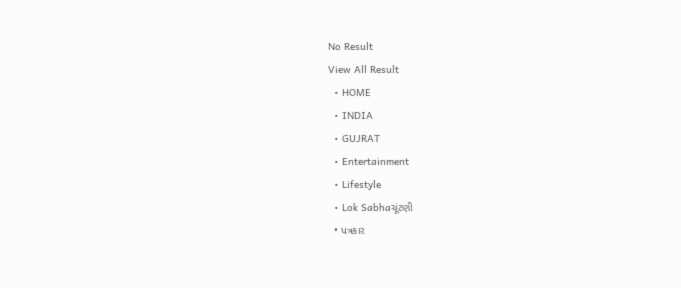No Result
View All Result
  • HOME
  • INDIA
  • GUJRAT
  • Entertainment
  • Lifestyle
  • Lok Sabhaચૂંટણી
  • પત્રકાર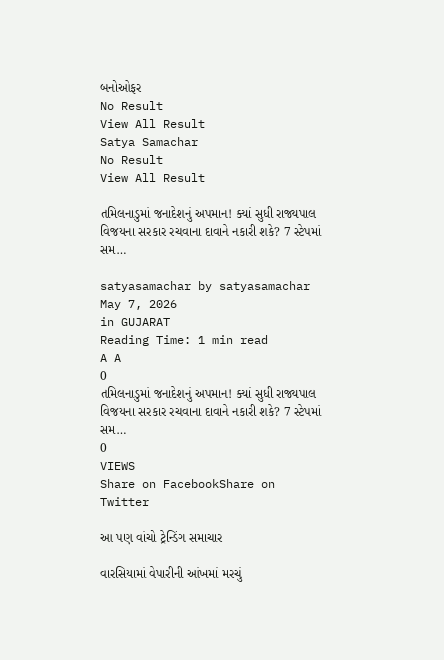બનોઓફર
No Result
View All Result
Satya Samachar
No Result
View All Result

તમિલનાડુમાં જનાદેશનું અપમાન! ક્યાં સુધી રાજ્યપાલ વિજયના સરકાર રચવાના દાવાને નકારી શકે? 7 સ્ટેપમાં સમ…

satyasamachar by satyasamachar
May 7, 2026
in GUJARAT
Reading Time: 1 min read
A A
0
તમિલનાડુમાં જનાદેશનું અપમાન! ક્યાં સુધી રાજ્યપાલ વિજયના સરકાર રચવાના દાવાને નકારી શકે? 7 સ્ટેપમાં સમ…
0
VIEWS
Share on FacebookShare on Twitter

આ પણ વાંચો ટ્રેન્ડિંગ સમાચાર

વારસિયામાં વેપારીની આંખમાં મરચું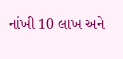નાંખી 10 લાખ અને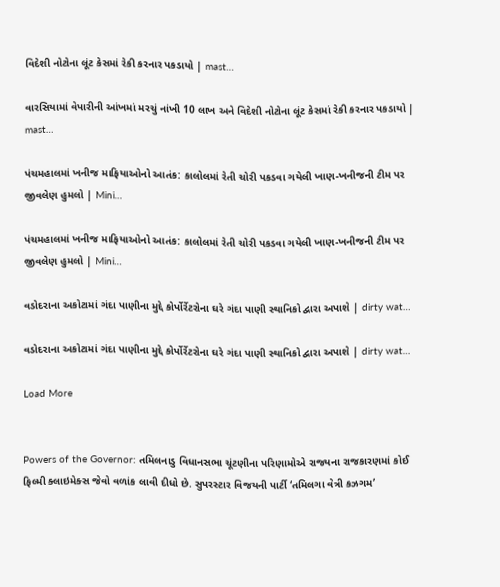વિદેશી નોટોના લૂંટ કેસમાં રેકી કરનાર પકડાયો | mast…

વારસિયામાં વેપારીની આંખમાં મરચું નાંખી 10 લાખ અને વિદેશી નોટોના લૂંટ કેસમાં રેકી કરનાર પકડાયો | mast…

પંચમહાલમાં ખનીજ માફિયાઓનો આતંક: કાલોલમાં રેતી ચોરી પકડવા ગયેલી ખાણ-ખનીજની ટીમ પર જીવલેણ હુમલો | Mini…

પંચમહાલમાં ખનીજ માફિયાઓનો આતંક: કાલોલમાં રેતી ચોરી પકડવા ગયેલી ખાણ-ખનીજની ટીમ પર જીવલેણ હુમલો | Mini…

વડોદરાના અકોટામાં ગંદા પાણીના મુદ્દે કોર્પોર્રેટરોના ઘરે ગંદા પાણી સ્થાનિકો દ્વારા અપાશે | dirty wat…

વડોદરાના અકોટામાં ગંદા પાણીના મુદ્દે કોર્પોર્રેટરોના ઘરે ગંદા પાણી સ્થાનિકો દ્વારા અપાશે | dirty wat…

Load More


Powers of the Governor: તમિલનાડુ વિધાનસભા ચૂંટણીના પરિણામોએ રાજ્યના રાજકારણમાં કોઈ ફિલ્મી ક્લાઇમેક્સ જેવો વળાંક લાવી દીધો છે. સુપરસ્ટાર વિજયની પાર્ટી ‘તમિલગા વેત્રી કઝગમ’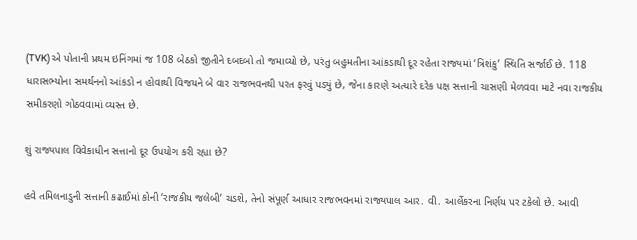(TVK) એ પોતાની પ્રથમ ઇનિંગમાં જ 108 બેઠકો જીતીને દબદબો તો જમાવ્યો છે, પરંતુ બહુમતીના આંકડાથી દૂર રહેતા રાજ્યમાં ‘ત્રિશંકુ’ સ્થિતિ સર્જાઈ છે. 118 ધારાસભ્યોના સમર્થનનો આંકડો ન હોવાથી વિજયને બે વાર રાજભવનથી પરત ફરવું પડ્યું છે, જેના કારણે અત્યારે દરેક પક્ષ સત્તાની ચાસણી મેળવવા માટે નવા રાજકીય સમીકરણો ગોઠવવામાં વ્યસ્ત છે.

શું રાજ્યપાલ વિવેકાધીન સત્તાનો દૂર ઉપયોગ કરી રહ્યા છે?

હવે તમિલનાડુની સત્તાની કઢાઈમાં કોની ‘રાજકીય જલેબી’ ચડશે, તેનો સંપૂર્ણ આધાર રાજભવનમાં રાજ્યપાલ આર. વી. આર્લેકરના નિર્ણય પર ટકેલો છે. આવી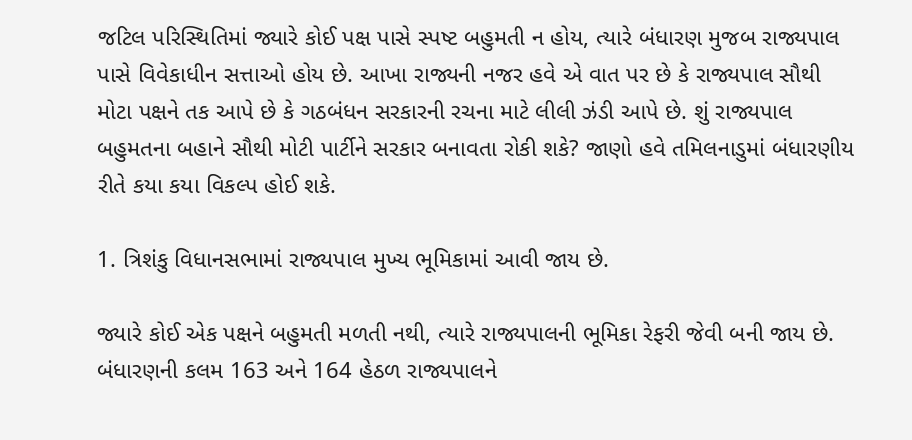જટિલ પરિસ્થિતિમાં જ્યારે કોઈ પક્ષ પાસે સ્પષ્ટ બહુમતી ન હોય, ત્યારે બંધારણ મુજબ રાજ્યપાલ પાસે વિવેકાધીન સત્તાઓ હોય છે. આખા રાજ્યની નજર હવે એ વાત પર છે કે રાજ્યપાલ સૌથી મોટા પક્ષને તક આપે છે કે ગઠબંધન સરકારની રચના માટે લીલી ઝંડી આપે છે. શું રાજ્યપાલ બહુમતના બહાને સૌથી મોટી પાર્ટીને સરકાર બનાવતા રોકી શકે? જાણો હવે તમિલનાડુમાં બંધારણીય રીતે કયા કયા વિકલ્પ હોઈ શકે.

1. ત્રિશંકુ વિધાનસભામાં રાજ્યપાલ મુખ્ય ભૂમિકામાં આવી જાય છે.

જ્યારે કોઈ એક પક્ષને બહુમતી મળતી નથી, ત્યારે રાજ્યપાલની ભૂમિકા રેફરી જેવી બની જાય છે. બંધારણની કલમ 163 અને 164 હેઠળ રાજ્યપાલને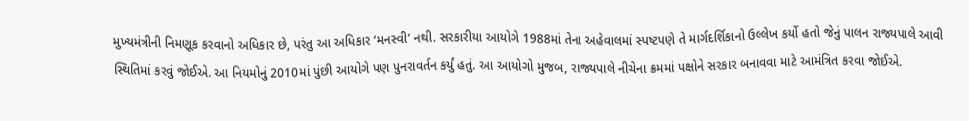મુખ્યમંત્રીની નિમણૂક કરવાનો અધિકાર છે, પરંતુ આ અધિકાર ‘મનસ્વી’ નથી. સરકારીયા આયોગે 1988માં તેના અહેવાલમાં સ્પષ્ટપણે તે માર્ગદર્શિકાનો ઉલ્લેખ કર્યો હતો જેનું પાલન રાજ્યપાલે આવી સ્થિતિમાં કરવું જોઈએ. આ નિયમોનું 2010માં પુંછી આયોગે પણ પુનરાવર્તન કર્યું હતું. આ આયોગો મુજબ, રાજ્યપાલે નીચેના ક્રમમાં પક્ષોને સરકાર બનાવવા માટે આમંત્રિત કરવા જોઈએ.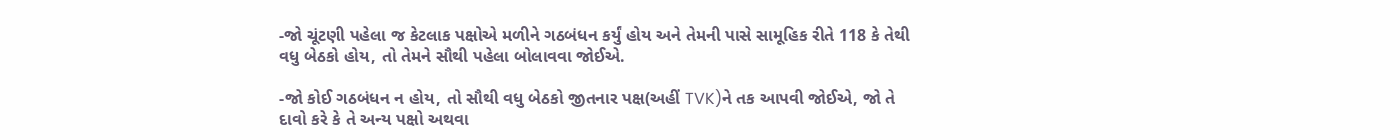-જો ચૂંટણી પહેલા જ કેટલાક પક્ષોએ મળીને ગઠબંધન કર્યું હોય અને તેમની પાસે સામૂહિક રીતે 118 કે તેથી વધુ બેઠકો હોય, તો તેમને સૌથી પહેલા બોલાવવા જોઈએ.

-જો કોઈ ગઠબંધન ન હોય, તો સૌથી વધુ બેઠકો જીતનાર પક્ષ(અહીં TVK)ને તક આપવી જોઈએ, જો તે દાવો કરે કે તે અન્ય પક્ષો અથવા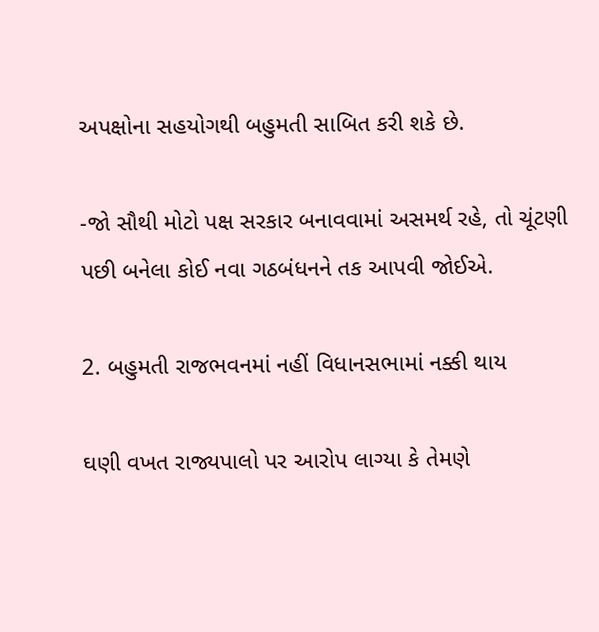અપક્ષોના સહયોગથી બહુમતી સાબિત કરી શકે છે.

-જો સૌથી મોટો પક્ષ સરકાર બનાવવામાં અસમર્થ રહે, તો ચૂંટણી પછી બનેલા કોઈ નવા ગઠબંધનને તક આપવી જોઈએ.

2. બહુમતી રાજભવનમાં નહીં વિધાનસભામાં નક્કી થાય

ઘણી વખત રાજ્યપાલો પર આરોપ લાગ્યા કે તેમણે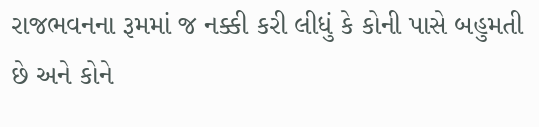રાજભવનના રૂમમાં જ નક્કી કરી લીધું કે કોની પાસે બહુમતી છે અને કોને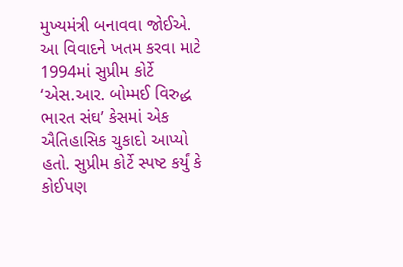મુખ્યમંત્રી બનાવવા જોઈએ. આ વિવાદને ખતમ કરવા માટે 1994માં સુપ્રીમ કોર્ટે ‘એસ.આર. બોમ્મઈ વિરુદ્ધ ભારત સંઘ’ કેસમાં એક ઐતિહાસિક ચુકાદો આપ્યો હતો. સુપ્રીમ કોર્ટે સ્પષ્ટ કર્યું કે કોઈપણ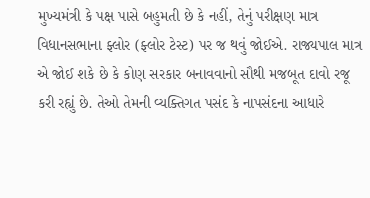મુખ્યમંત્રી કે પક્ષ પાસે બહુમતી છે કે નહીં, તેનું પરીક્ષણ માત્ર વિધાનસભાના ફ્લોર (ફ્લોર ટેસ્ટ) પર જ થવું જોઈએ. રાજ્યપાલ માત્ર એ જોઈ શકે છે કે કોણ સરકાર બનાવવાનો સૌથી મજબૂત દાવો રજૂ કરી રહ્યું છે. તેઓ તેમની વ્યક્તિગત પસંદ કે નાપસંદના આધારે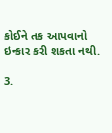કોઈને તક આપવાનો ઇન્કાર કરી શકતા નથી.

3.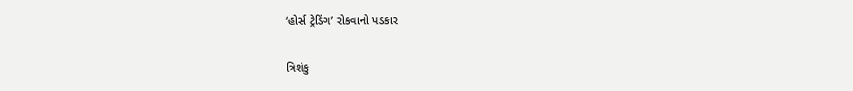‘હોર્સ ટ્રેડિંગ’ રોકવાનો પડકાર

ત્રિશંકુ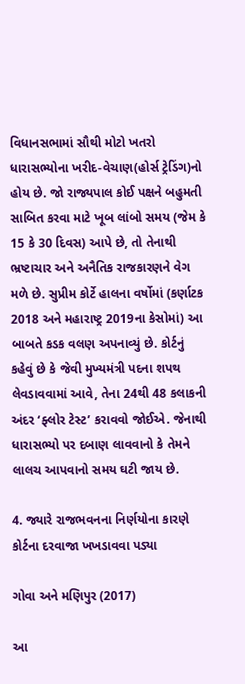વિધાનસભામાં સૌથી મોટો ખતરો ધારાસભ્યોના ખરીદ-વેચાણ(હોર્સ ટ્રેડિંગ)નો હોય છે. જો રાજ્યપાલ કોઈ પક્ષને બહુમતી સાબિત કરવા માટે ખૂબ લાંબો સમય (જેમ કે 15 કે 30 દિવસ) આપે છે, તો તેનાથી ભ્રષ્ટાચાર અને અનૈતિક રાજકારણને વેગ મળે છે. સુપ્રીમ કોર્ટે હાલના વર્ષોમાં (કર્ણાટક 2018 અને મહારાષ્ટ્ર 2019ના કેસોમાં) આ બાબતે કડક વલણ અપનાવ્યું છે. કોર્ટનું કહેવું છે કે જેવી મુખ્યમંત્રી પદના શપથ લેવડાવવામાં આવે, તેના 24થી 48 કલાકની અંદર ‘ફ્લોર ટેસ્ટ’ કરાવવો જોઈએ. જેનાથી ધારાસભ્યો પર દબાણ લાવવાનો કે તેમને લાલચ આપવાનો સમય ઘટી જાય છે.

4. જ્યારે રાજભવનના નિર્ણયોના કારણે કોર્ટના દરવાજા ખખડાવવા પડ્યા

ગોવા અને મણિપુર (2017)

આ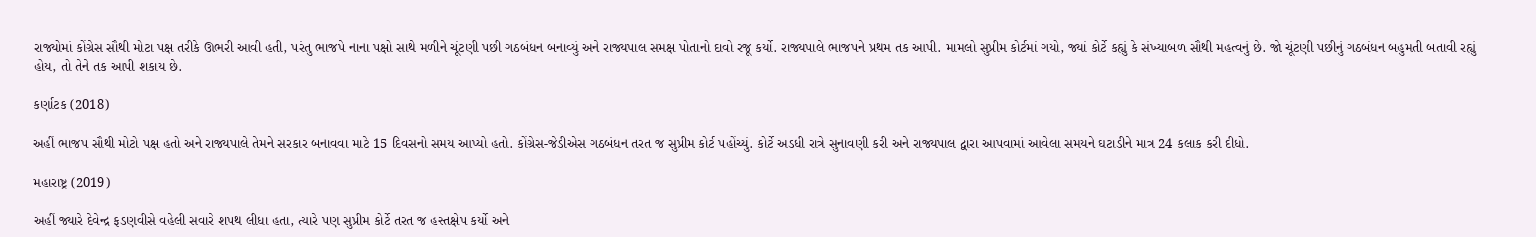રાજ્યોમાં કોંગ્રેસ સૌથી મોટા પક્ષ તરીકે ઊભરી આવી હતી, પરંતુ ભાજપે નાના પક્ષો સાથે મળીને ચૂંટણી પછી ગઠબંધન બનાવ્યું અને રાજ્યપાલ સમક્ષ પોતાનો દાવો રજૂ કર્યો. રાજ્યપાલે ભાજપને પ્રથમ તક આપી. મામલો સુપ્રીમ કોર્ટમાં ગયો, જ્યાં કોર્ટે કહ્યું કે સંખ્યાબળ સૌથી મહત્વનું છે. જો ચૂંટણી પછીનું ગઠબંધન બહુમતી બતાવી રહ્યું હોય, તો તેને તક આપી શકાય છે.

કર્ણાટક (2018)

અહીં ભાજપ સૌથી મોટો પક્ષ હતો અને રાજ્યપાલે તેમને સરકાર બનાવવા માટે 15 દિવસનો સમય આપ્યો હતો. કોંગ્રેસ-જેડીએસ ગઠબંધન તરત જ સુપ્રીમ કોર્ટ પહોંચ્યું. કોર્ટે અડધી રાત્રે સુનાવણી કરી અને રાજ્યપાલ દ્વારા આપવામાં આવેલા સમયને ઘટાડીને માત્ર 24 કલાક કરી દીધો.

મહારાષ્ટ્ર (2019)

અહીં જ્યારે દેવેન્દ્ર ફડણવીસે વહેલી સવારે શપથ લીધા હતા, ત્યારે પણ સુપ્રીમ કોર્ટે તરત જ હસ્તક્ષેપ કર્યો અને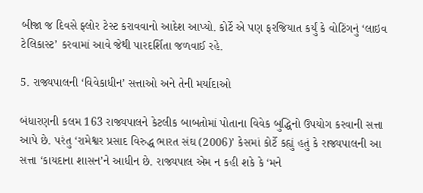બીજા જ દિવસે ફ્લોર ટેસ્ટ કરાવવાનો આદેશ આપ્યો. કોર્ટે એ પણ ફરજિયાત કર્યું કે વોટિંગનું ‘લાઇવ ટેલિકાસ્ટ’ કરવામાં આવે જેથી પારદર્શિતા જળવાઈ રહે.

5. રાજ્યપાલની ‘વિવેકાધીન’ સત્તાઓ અને તેની મર્યાદાઓ

બંધારણની કલમ 163 રાજ્યપાલને કેટલીક બાબતોમાં પોતાના વિવેક બુદ્ધિનો ઉપયોગ કરવાની સત્તા આપે છે. પરંતુ ‘રામેશ્વર પ્રસાદ વિરુદ્ધ ભારત સંઘ (2006)’ કેસમાં કોર્ટે કહ્યું હતું કે રાજ્યપાલની આ સત્તા ‘કાયદાના શાસન’ને આધીન છે. રાજ્યપાલ એમ ન કહી શકે કે ‘મને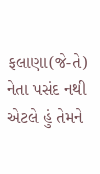ફલાણા(જે-તે) નેતા પસંદ નથી એટલે હું તેમને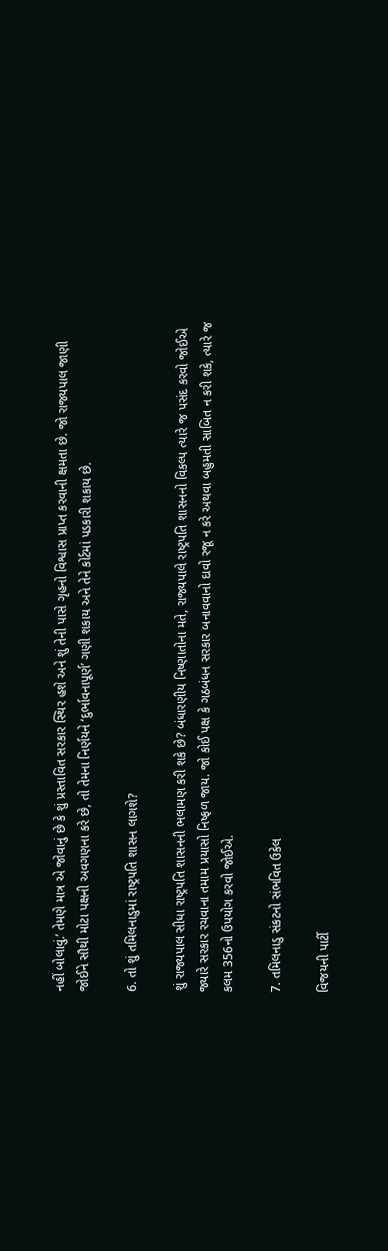નહીં બોલાવું.’ તેમણે માત્ર એ જોવાનું છે કે શું પ્રસ્તાવિત સરકાર સ્થિર હશે અને શું તેની પાસે ગૃહનો વિશ્વાસ પ્રાપ્ત કરવાની ક્ષમતા છે. જો રાજ્યપાલ જાણી જોઈને સૌથી મોટા પક્ષની અવગણના કરે છે, તો તેમના નિર્ણયને ‘દુર્ભાવનાપૂર્ણ’ ગણી શકાય અને તેને કોર્ટમાં પડકારી શકાય છે.

6. તો શું તમિલનાડુમાં રાષ્ટ્રપતિ શાસન લાગશે?

શું રાજ્યપાલ સીધા રાષ્ટ્રપતિ શાસનની ભલામણ કરી શકે છે? બંધારણીય નિષ્ણાતોના મતે, રાજ્યપાલે રાષ્ટ્રપતિ શાસનનો વિકલ્પ ત્યારે જ પસંદ કરવો જોઈએ જ્યારે સરકાર રચવાના તમામ પ્રયાસો નિષ્ફળ જાય. જો કોઈ પક્ષ કે ગઠબંધન સરકાર બનાવવાનો દાવો રજૂ ન કરે અથવા બહુમતી સાબિત ન કરી શકે, ત્યારે જ કલમ 356નો ઉપયોગ કરવો જોઈએ.

7. તમિલનાડુ સંકટનો સંભવિત ઉકેલ

વિજયની પાર્ટી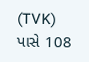(TVK) પાસે 108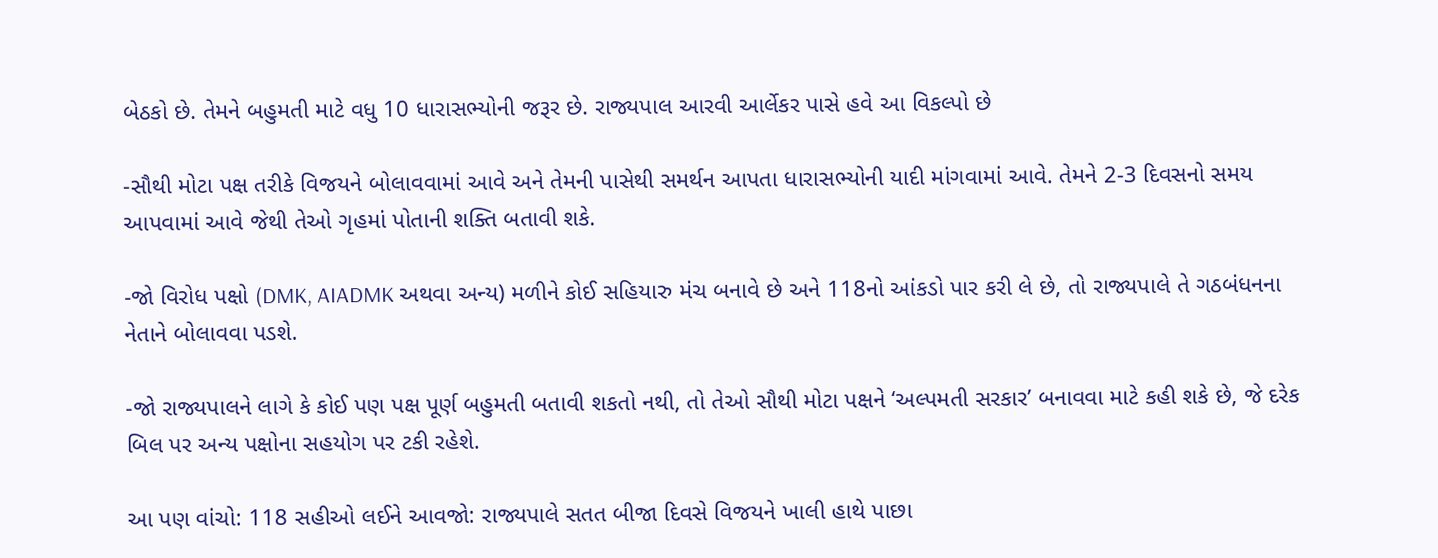બેઠકો છે. તેમને બહુમતી માટે વધુ 10 ધારાસભ્યોની જરૂર છે. રાજ્યપાલ આરવી આર્લેકર પાસે હવે આ વિકલ્પો છે

-સૌથી મોટા પક્ષ તરીકે વિજયને બોલાવવામાં આવે અને તેમની પાસેથી સમર્થન આપતા ધારાસભ્યોની યાદી માંગવામાં આવે. તેમને 2-3 દિવસનો સમય આપવામાં આવે જેથી તેઓ ગૃહમાં પોતાની શક્તિ બતાવી શકે.

-જો વિરોધ પક્ષો (DMK, AIADMK અથવા અન્ય) મળીને કોઈ સહિયારુ મંચ બનાવે છે અને 118નો આંકડો પાર કરી લે છે, તો રાજ્યપાલે તે ગઠબંધનના નેતાને બોલાવવા પડશે.

-જો રાજ્યપાલને લાગે કે કોઈ પણ પક્ષ પૂર્ણ બહુમતી બતાવી શકતો નથી, તો તેઓ સૌથી મોટા પક્ષને ‘અલ્પમતી સરકાર’ બનાવવા માટે કહી શકે છે, જે દરેક બિલ પર અન્ય પક્ષોના સહયોગ પર ટકી રહેશે.

આ પણ વાંચો: 118 સહીઓ લઈને આવજો: રાજ્યપાલે સતત બીજા દિવસે વિજયને ખાલી હાથે પાછા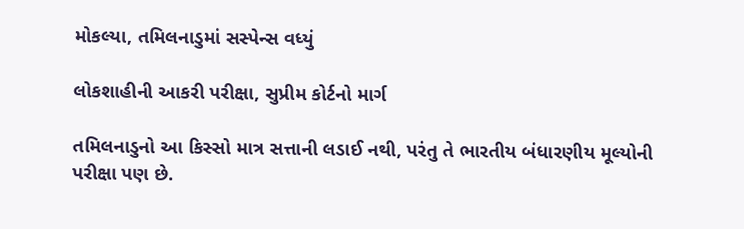મોકલ્યા, તમિલનાડુમાં સસ્પેન્સ વધ્યું

લોકશાહીની આકરી પરીક્ષા, સુપ્રીમ કોર્ટનો માર્ગ

તમિલનાડુનો આ કિસ્સો માત્ર સત્તાની લડાઈ નથી, પરંતુ તે ભારતીય બંધારણીય મૂલ્યોની પરીક્ષા પણ છે.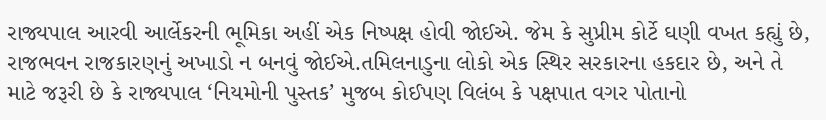રાજ્યપાલ આરવી આર્લેકરની ભૂમિકા અહીં એક નિષ્પક્ષ હોવી જોઈએ. જેમ કે સુપ્રીમ કોર્ટે ઘણી વખત કહ્યું છે, રાજભવન રાજકારણનું અખાડો ન બનવું જોઈએ.તમિલનાડુના લોકો એક સ્થિર સરકારના હકદાર છે, અને તે માટે જરૂરી છે કે રાજ્યપાલ ‘નિયમોની પુસ્તક’ મુજબ કોઈપણ વિલંબ કે પક્ષપાત વગર પોતાનો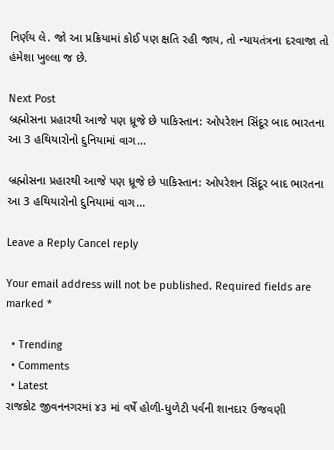નિર્ણય લે. જો આ પ્રક્રિયામાં કોઈ પણ ક્ષતિ રહી જાય, તો ન્યાયતંત્રના દરવાજા તો હંમેશા ખુલ્લા જ છે.

Next Post
બ્રહ્મોસના પ્રહારથી આજે પણ ધ્રૂજે છે પાકિસ્તાન: ઓપરેશન સિંદૂર બાદ ભારતના આ 3 હથિયારોનો દુનિયામાં વાગ…

બ્રહ્મોસના પ્રહારથી આજે પણ ધ્રૂજે છે પાકિસ્તાન: ઓપરેશન સિંદૂર બાદ ભારતના આ 3 હથિયારોનો દુનિયામાં વાગ...

Leave a Reply Cancel reply

Your email address will not be published. Required fields are marked *

  • Trending
  • Comments
  • Latest
રાજકોટ જીવનનગરમાં ૪૩ માં વર્ષે હોળી-ધુળેટી પર્વની શાનદાર ઉજવણી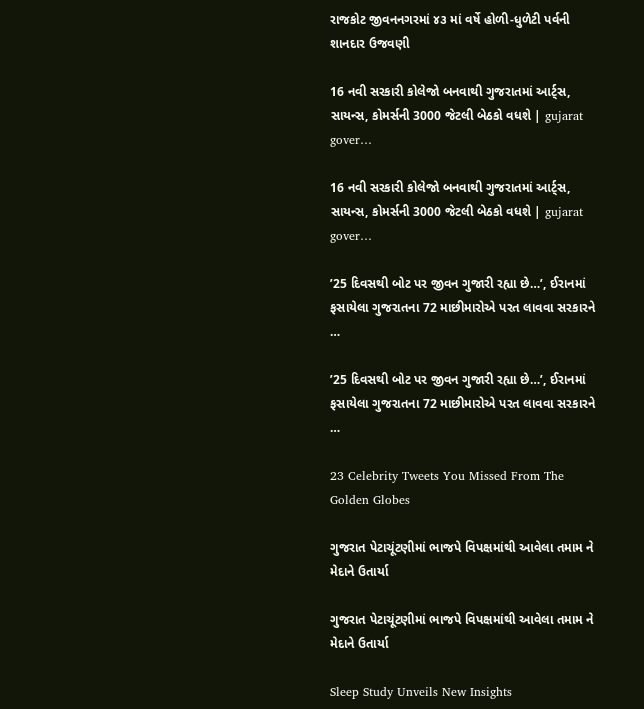રાજકોટ જીવનનગરમાં ૪૩ માં વર્ષે હોળી-ધુળેટી પર્વની શાનદાર ઉજવણી

16 નવી સરકારી કોલેજો બનવાથી ગુજરાતમાં આર્ટ્સ, સાયન્સ, કોમર્સની 3000 જેટલી બેઠકો વધશે | gujarat gover…

16 નવી સરકારી કોલેજો બનવાથી ગુજરાતમાં આર્ટ્સ, સાયન્સ, કોમર્સની 3000 જેટલી બેઠકો વધશે | gujarat gover…

’25 દિવસથી બોટ પર જીવન ગુજારી રહ્યા છે…’, ઈરાનમાં ફસાયેલા ગુજરાતના 72 માછીમારોએ પરત લાવવા સરકારને …

’25 દિવસથી બોટ પર જીવન ગુજારી રહ્યા છે…’, ઈરાનમાં ફસાયેલા ગુજરાતના 72 માછીમારોએ પરત લાવવા સરકારને …

23 Celebrity Tweets You Missed From The Golden Globes

ગુજરાત પેટાચૂંટણીમાં ભાજપે વિપક્ષમાંથી આવેલા તમામ ને મેદાને ઉતાર્યા

ગુજરાત પેટાચૂંટણીમાં ભાજપે વિપક્ષમાંથી આવેલા તમામ ને મેદાને ઉતાર્યા

Sleep Study Unveils New Insights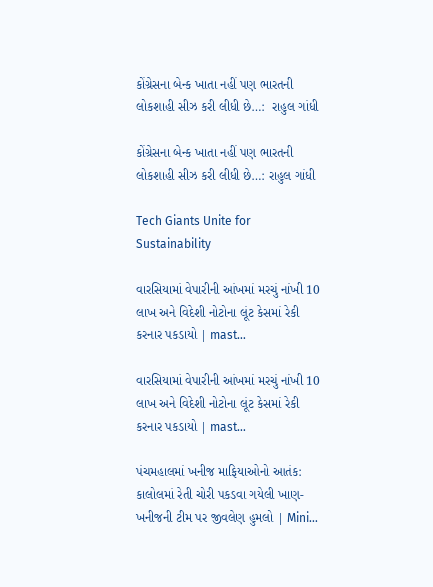કોંગ્રેસના બેન્ક ખાતા નહીં પણ ભારતની લોકશાહી સીઝ કરી લીધી છે…:  રાહુલ ગાંધી

કોંગ્રેસના બેન્ક ખાતા નહીં પણ ભારતની લોકશાહી સીઝ કરી લીધી છે…: રાહુલ ગાંધી

Tech Giants Unite for Sustainability

વારસિયામાં વેપારીની આંખમાં મરચું નાંખી 10 લાખ અને વિદેશી નોટોના લૂંટ કેસમાં રેકી કરનાર પકડાયો | mast…

વારસિયામાં વેપારીની આંખમાં મરચું નાંખી 10 લાખ અને વિદેશી નોટોના લૂંટ કેસમાં રેકી કરનાર પકડાયો | mast…

પંચમહાલમાં ખનીજ માફિયાઓનો આતંક: કાલોલમાં રેતી ચોરી પકડવા ગયેલી ખાણ-ખનીજની ટીમ પર જીવલેણ હુમલો | Mini…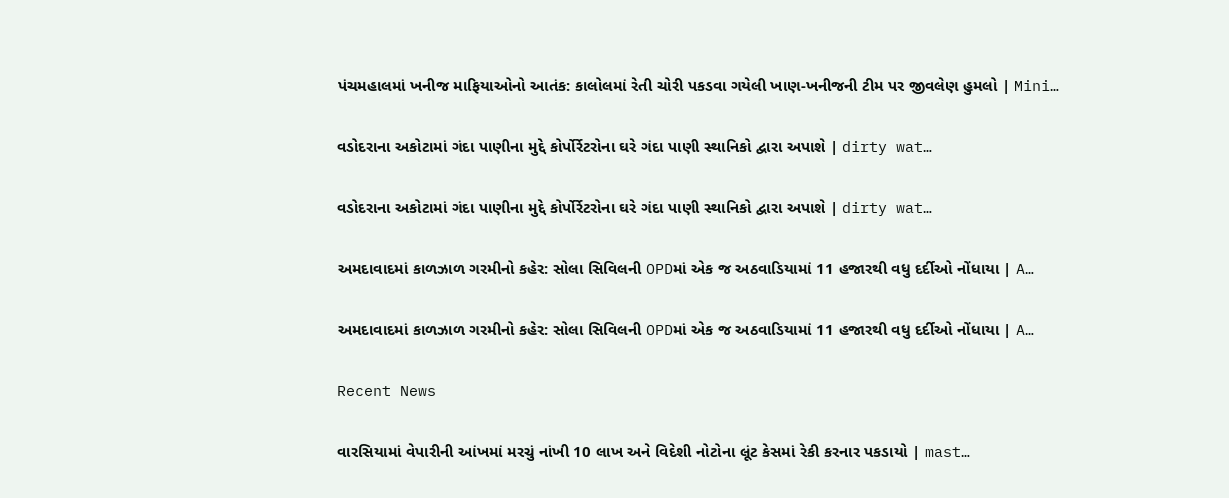પંચમહાલમાં ખનીજ માફિયાઓનો આતંક: કાલોલમાં રેતી ચોરી પકડવા ગયેલી ખાણ-ખનીજની ટીમ પર જીવલેણ હુમલો | Mini…

વડોદરાના અકોટામાં ગંદા પાણીના મુદ્દે કોર્પોર્રેટરોના ઘરે ગંદા પાણી સ્થાનિકો દ્વારા અપાશે | dirty wat…

વડોદરાના અકોટામાં ગંદા પાણીના મુદ્દે કોર્પોર્રેટરોના ઘરે ગંદા પાણી સ્થાનિકો દ્વારા અપાશે | dirty wat…

અમદાવાદમાં કાળઝાળ ગરમીનો કહેર: સોલા સિવિલની OPDમાં એક જ અઠવાડિયામાં 11 હજારથી વધુ દર્દીઓ નોંધાયા | A…

અમદાવાદમાં કાળઝાળ ગરમીનો કહેર: સોલા સિવિલની OPDમાં એક જ અઠવાડિયામાં 11 હજારથી વધુ દર્દીઓ નોંધાયા | A…

Recent News

વારસિયામાં વેપારીની આંખમાં મરચું નાંખી 10 લાખ અને વિદેશી નોટોના લૂંટ કેસમાં રેકી કરનાર પકડાયો | mast…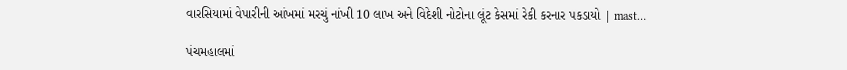વારસિયામાં વેપારીની આંખમાં મરચું નાંખી 10 લાખ અને વિદેશી નોટોના લૂંટ કેસમાં રેકી કરનાર પકડાયો | mast…

પંચમહાલમાં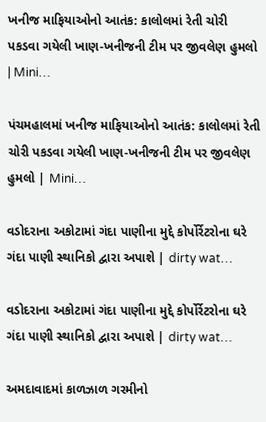ખનીજ માફિયાઓનો આતંક: કાલોલમાં રેતી ચોરી પકડવા ગયેલી ખાણ-ખનીજની ટીમ પર જીવલેણ હુમલો | Mini…

પંચમહાલમાં ખનીજ માફિયાઓનો આતંક: કાલોલમાં રેતી ચોરી પકડવા ગયેલી ખાણ-ખનીજની ટીમ પર જીવલેણ હુમલો | Mini…

વડોદરાના અકોટામાં ગંદા પાણીના મુદ્દે કોર્પોર્રેટરોના ઘરે ગંદા પાણી સ્થાનિકો દ્વારા અપાશે | dirty wat…

વડોદરાના અકોટામાં ગંદા પાણીના મુદ્દે કોર્પોર્રેટરોના ઘરે ગંદા પાણી સ્થાનિકો દ્વારા અપાશે | dirty wat…

અમદાવાદમાં કાળઝાળ ગરમીનો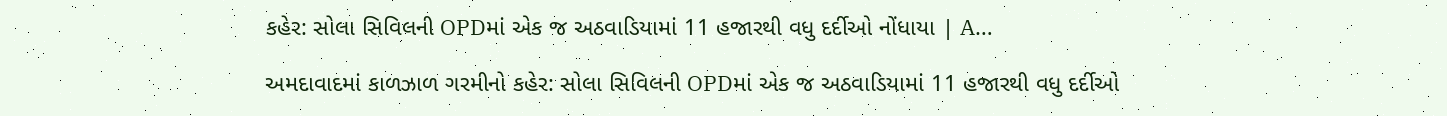કહેર: સોલા સિવિલની OPDમાં એક જ અઠવાડિયામાં 11 હજારથી વધુ દર્દીઓ નોંધાયા | A…

અમદાવાદમાં કાળઝાળ ગરમીનો કહેર: સોલા સિવિલની OPDમાં એક જ અઠવાડિયામાં 11 હજારથી વધુ દર્દીઓ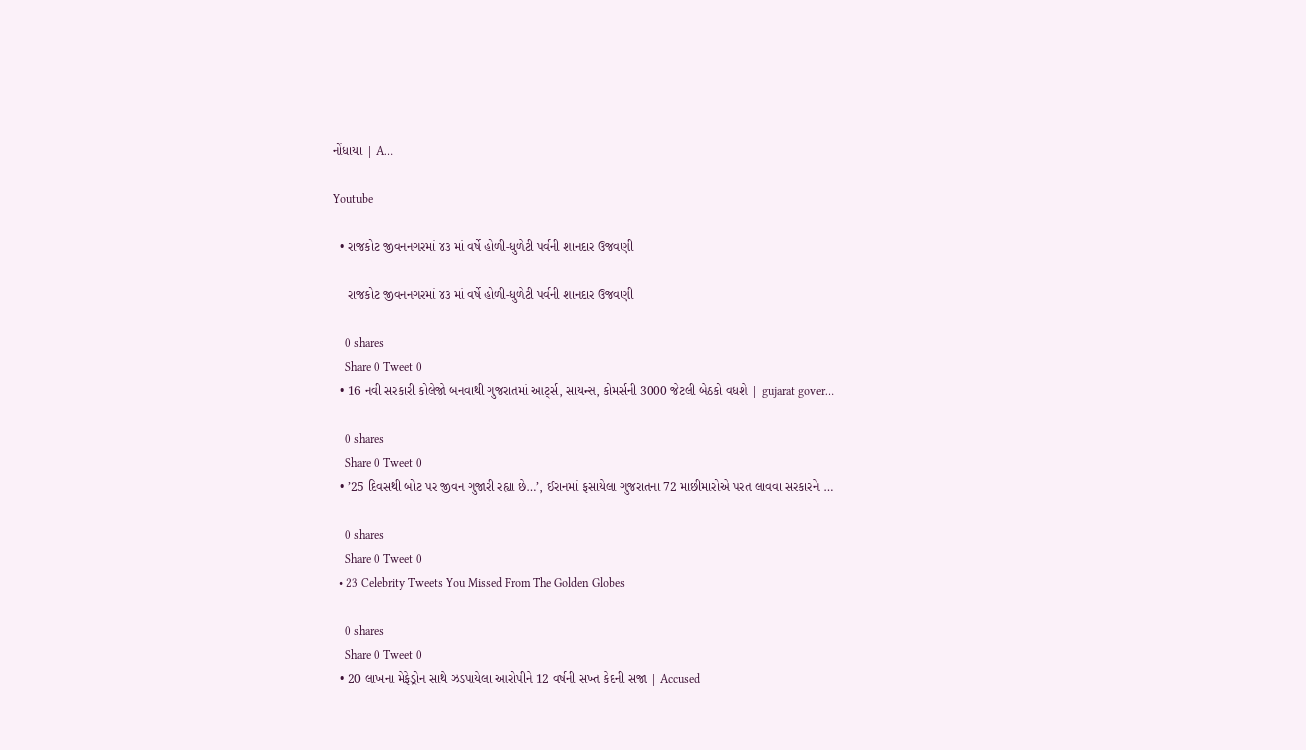નોંધાયા | A…

Youtube

  • રાજકોટ જીવનનગરમાં ૪૩ માં વર્ષે હોળી-ધુળેટી પર્વની શાનદાર ઉજવણી

    રાજકોટ જીવનનગરમાં ૪૩ માં વર્ષે હોળી-ધુળેટી પર્વની શાનદાર ઉજવણી

    0 shares
    Share 0 Tweet 0
  • 16 નવી સરકારી કોલેજો બનવાથી ગુજરાતમાં આર્ટ્સ, સાયન્સ, કોમર્સની 3000 જેટલી બેઠકો વધશે | gujarat gover…

    0 shares
    Share 0 Tweet 0
  • ’25 દિવસથી બોટ પર જીવન ગુજારી રહ્યા છે…’, ઈરાનમાં ફસાયેલા ગુજરાતના 72 માછીમારોએ પરત લાવવા સરકારને …

    0 shares
    Share 0 Tweet 0
  • 23 Celebrity Tweets You Missed From The Golden Globes

    0 shares
    Share 0 Tweet 0
  • 20 લાખના મેફેડ્રોન સાથે ઝડપાયેલા આરોપીને 12 વર્ષની સખ્ત કેદની સજા | Accused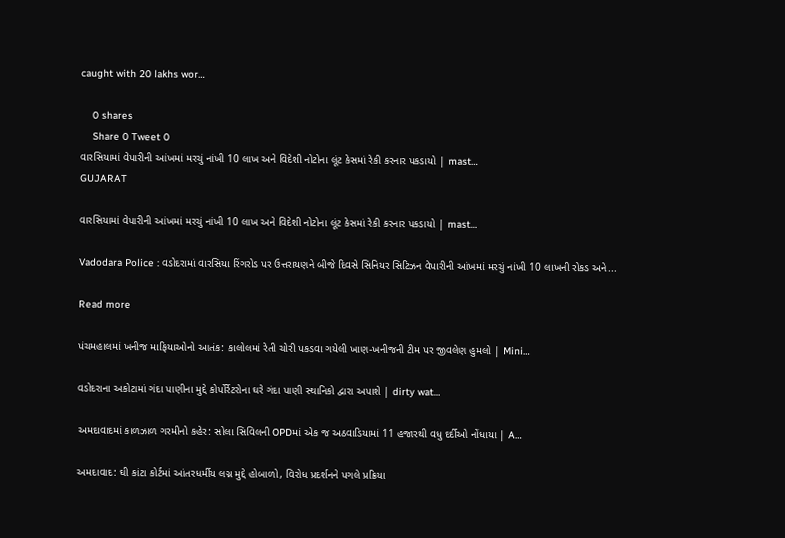caught with 20 lakhs wor…

    0 shares
    Share 0 Tweet 0
વારસિયામાં વેપારીની આંખમાં મરચું નાંખી 10 લાખ અને વિદેશી નોટોના લૂંટ કેસમાં રેકી કરનાર પકડાયો | mast…
GUJARAT

વારસિયામાં વેપારીની આંખમાં મરચું નાંખી 10 લાખ અને વિદેશી નોટોના લૂંટ કેસમાં રેકી કરનાર પકડાયો | mast…

Vadodara Police : વડોદરામાં વારસિયા રિંગરોડ પર ઉત્તરાયણને બીજે દિવસે સિનિયર સિટિઝન વેપારીની આંખમાં મરચું નાંખી 10 લાખની રોકડ અને...

Read more

પંચમહાલમાં ખનીજ માફિયાઓનો આતંક: કાલોલમાં રેતી ચોરી પકડવા ગયેલી ખાણ-ખનીજની ટીમ પર જીવલેણ હુમલો | Mini…

વડોદરાના અકોટામાં ગંદા પાણીના મુદ્દે કોર્પોર્રેટરોના ઘરે ગંદા પાણી સ્થાનિકો દ્વારા અપાશે | dirty wat…

અમદાવાદમાં કાળઝાળ ગરમીનો કહેર: સોલા સિવિલની OPDમાં એક જ અઠવાડિયામાં 11 હજારથી વધુ દર્દીઓ નોંધાયા | A…

અમદાવાદ: ઘી કાંટા કોર્ટમાં આંતરધર્મીય લગ્ન મુદ્દે હોબાળો, વિરોધ પ્રદર્શનને પગલે પ્રક્રિયા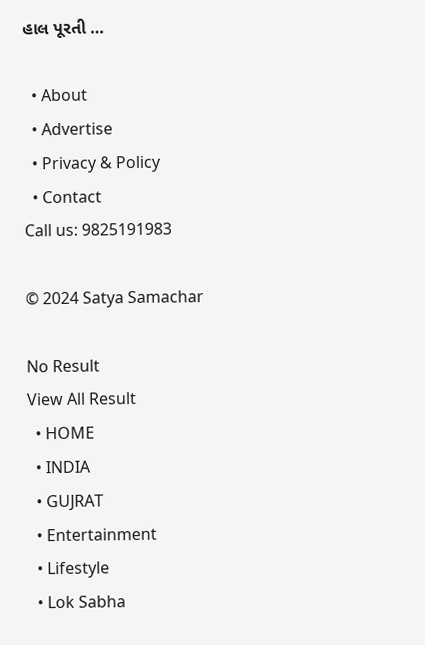હાલ પૂરતી …

  • About
  • Advertise
  • Privacy & Policy
  • Contact
Call us: 9825191983

© 2024 Satya Samachar

No Result
View All Result
  • HOME
  • INDIA
  • GUJRAT
  • Entertainment
  • Lifestyle
  • Lok Sabha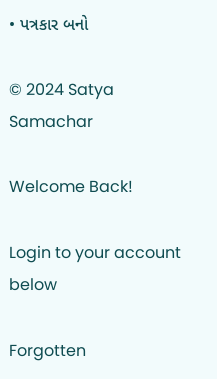• પત્રકાર બનો

© 2024 Satya Samachar

Welcome Back!

Login to your account below

Forgotten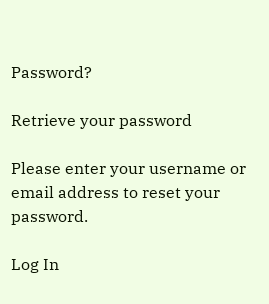Password?

Retrieve your password

Please enter your username or email address to reset your password.

Log In